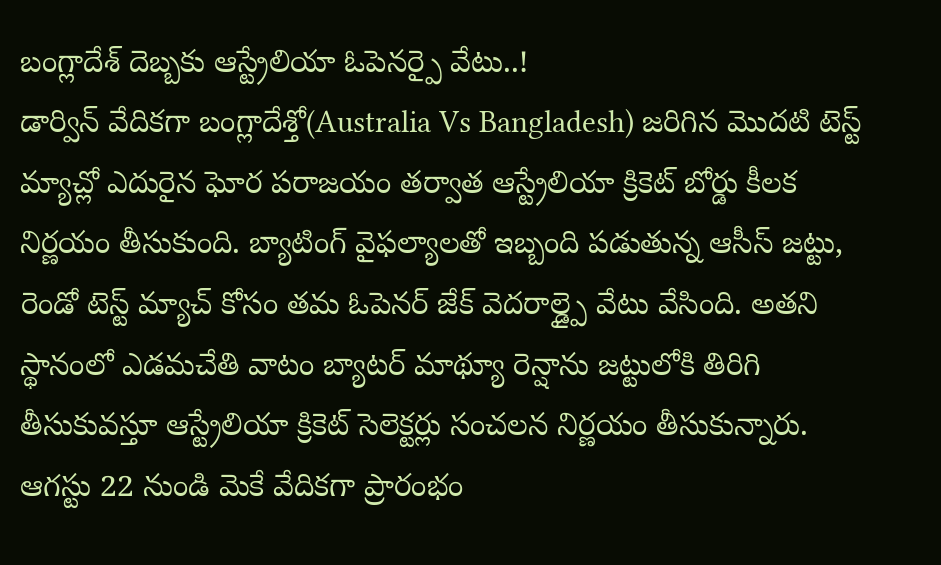బంగ్లాదేశ్ దెబ్బకు ఆస్ట్రేలియా ఓపెనర్పై వేటు..!
డార్విన్ వేదికగా బంగ్లాదేశ్తో(Australia Vs Bangladesh) జరిగిన మొదటి టెస్ట్ మ్యాచ్లో ఎదురైన ఘోర పరాజయం తర్వాత ఆస్ట్రేలియా క్రికెట్ బోర్డు కీలక నిర్ణయం తీసుకుంది. బ్యాటింగ్ వైఫల్యాలతో ఇబ్బంది పడుతున్న ఆసీస్ జట్టు, రెండో టెస్ట్ మ్యాచ్ కోసం తమ ఓపెనర్ జేక్ వెదరాల్డ్పై వేటు వేసింది. అతని స్థానంలో ఎడమచేతి వాటం బ్యాటర్ మాథ్యూ రెన్షాను జట్టులోకి తిరిగి తీసుకువస్తూ ఆస్ట్రేలియా క్రికెట్ సెలెక్టర్లు సంచలన నిర్ణయం తీసుకున్నారు. ఆగస్టు 22 నుండి మెకే వేదికగా ప్రారంభం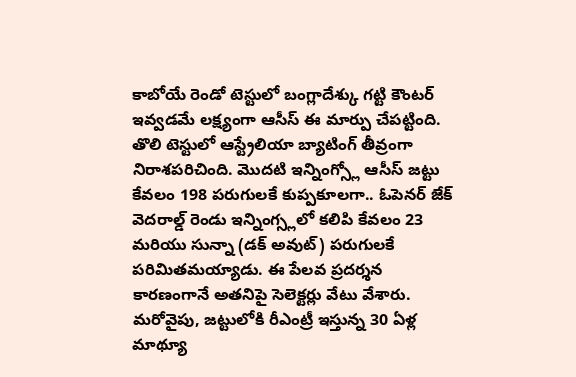కాబోయే రెండో టెస్టులో బంగ్లాదేశ్కు గట్టి కౌంటర్ ఇవ్వడమే లక్ష్యంగా ఆసీస్ ఈ మార్పు చేపట్టింది.
తొలి టెస్టులో ఆస్ట్రేలియా బ్యాటింగ్ తీవ్రంగా నిరాశపరిచింది. మొదటి ఇన్నింగ్స్లో ఆసీస్ జట్టు కేవలం 198 పరుగులకే కుప్పకూలగా.. ఓపెనర్ జేక్ వెదరాల్డ్ రెండు ఇన్నింగ్స్లలో కలిపి కేవలం 23 మరియు సున్నా (డక్ అవుట్) పరుగులకే పరిమితమయ్యాడు. ఈ పేలవ ప్రదర్శన కారణంగానే అతనిపై సెలెక్టర్లు వేటు వేశారు. మరోవైపు, జట్టులోకి రీఎంట్రీ ఇస్తున్న 30 ఏళ్ల మాథ్యూ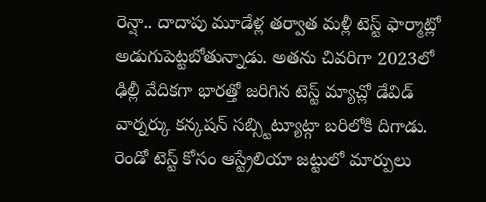రెన్షా.. దాదాపు మూడేళ్ల తర్వాత మళ్లీ టెస్ట్ ఫార్మాట్లో అడుగుపెట్టబోతున్నాడు. అతను చివరిగా 2023లో ఢిల్లీ వేదికగా భారత్తో జరిగిన టెస్ట్ మ్యాచ్లో డేవిడ్ వార్నర్కు కన్కషన్ సబ్స్టిట్యూట్గా బరిలోకి దిగాడు.
రెండో టెస్ట్ కోసం ఆస్ట్రేలియా జట్టులో మార్పులు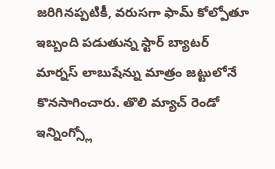జరిగినప్పటికీ, వరుసగా ఫామ్ కోల్పోతూ ఇబ్బంది పడుతున్న స్టార్ బ్యాటర్ మార్నస్ లాబుషేన్ను మాత్రం జట్టులోనే కొనసాగించారు. తొలి మ్యాచ్ రెండో ఇన్నింగ్స్లో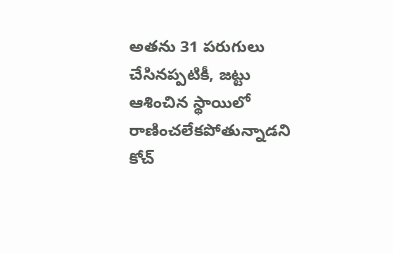అతను 31 పరుగులు చేసినప్పటికీ, జట్టు ఆశించిన స్థాయిలో రాణించలేకపోతున్నాడని కోచ్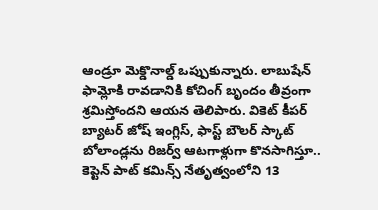ఆండ్రూ మెక్డొనాల్డ్ ఒప్పుకున్నారు. లాబుషేన్ ఫామ్లోకి రావడానికి కోచింగ్ బృందం తీవ్రంగా శ్రమిస్తోందని ఆయన తెలిపారు. వికెట్ కీపర్ బ్యాటర్ జోష్ ఇంగ్లిస్, ఫాస్ట్ బౌలర్ స్కాట్ బోలాండ్లను రిజర్వ్ ఆటగాళ్లుగా కొనసాగిస్తూ.. కెప్టెన్ పాట్ కమిన్స్ నేతృత్వంలోని 13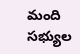మంది సభ్యుల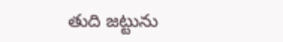తుది జట్టును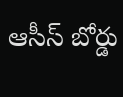ఆసీస్ బోర్డు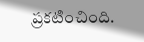ప్రకటించింది.